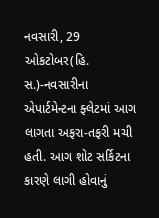નવસારી, 29 ઓકટોબર(હિ. સ.)-નવસારીના એપાર્ટમેન્ટના ફ્લેટમાં આગ લાગતા અફરા-તફરી મચી હતી. આગ શોટ સર્કિટના કારણે લાગી હોવાનું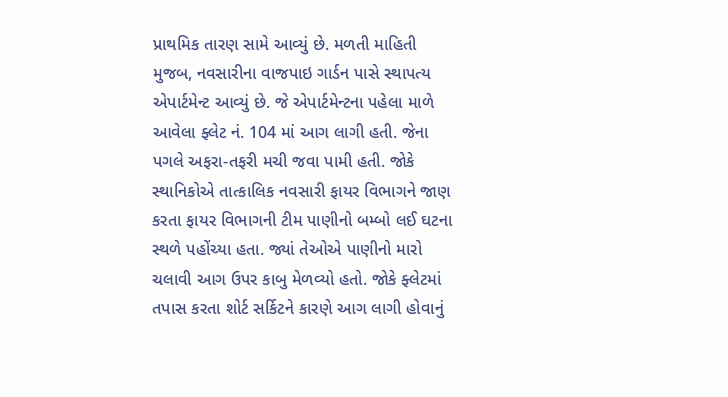પ્રાથમિક તારણ સામે આવ્યું છે. મળતી માહિતી મુજબ, નવસારીના વાજપાઇ ગાર્ડન પાસે સ્થાપત્ય એપાર્ટમેન્ટ આવ્યું છે. જે એપાર્ટમેન્ટના પહેલા માળે આવેલા ફ્લેટ નં. 104 માં આગ લાગી હતી. જેના પગલે અફરા-તફરી મચી જવા પામી હતી. જોકે સ્થાનિકોએ તાત્કાલિક નવસારી ફાયર વિભાગને જાણ કરતા ફાયર વિભાગની ટીમ પાણીનો બમ્બો લઈ ઘટના સ્થળે પહોંચ્યા હતા. જ્યાં તેઓએ પાણીનો મારો ચલાવી આગ ઉપર કાબુ મેળવ્યો હતો. જોકે ફ્લેટમાં તપાસ કરતા શોર્ટ સર્કિટને કારણે આગ લાગી હોવાનું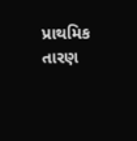પ્રાથમિક તારણ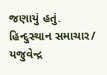જણાયું હતું.
હિન્દુસ્થાન સમાચાર/ યજુવેન્દ્ર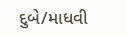દુબે/માધવી